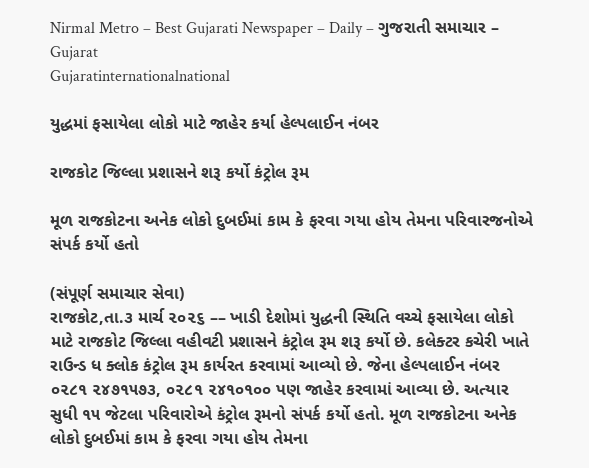Nirmal Metro – Best Gujarati Newspaper – Daily – ગુજરાતી સમાચાર – Gujarat
Gujaratinternationalnational

યુદ્ધમાં ફસાયેલા લોકો માટે જાહેર કર્યા હેલ્પલાઈન નંબર

રાજકોટ જિલ્લા પ્રશાસને શરૂ કર્યો કંટ્રોલ રૂમ

મૂળ રાજકોટના અનેક લોકો દુબઈમાં કામ કે ફરવા ગયા હોય તેમના પરિવારજનોએ સંપર્ક કર્યો હતો

(સંપૂર્ણ સમાચાર સેવા)
રાજકોટ,તા.૩ માર્ચ ૨૦૨૬ –– ખાડી દેશોમાં યુદ્ધની સ્થિતિ વચ્ચે ફસાયેલા લોકો માટે રાજકોટ જિલ્લા વહીવટી પ્રશાસને કંટ્રોલ રૂમ શરૂ કર્યો છે. કલેક્ટર કચેરી ખાતે રાઉન્ડ ધ ક્લોક કંટ્રોલ રૂમ કાર્યરત કરવામાં આવ્યો છે. જેના હેલ્પલાઈન નંબર ૦૨૮૧ ૨૪૭૧૫૭૩, ૦૨૮૧ ૨૪૧૦૧૦૦ પણ જાહેર કરવામાં આવ્યા છે. અત્યાર સુધી ૧૫ જેટલા પરિવારોએ કંટ્રોલ રૂમનો સંપર્ક કર્યો હતો. મૂળ રાજકોટના અનેક લોકો દુબઈમાં કામ કે ફરવા ગયા હોય તેમના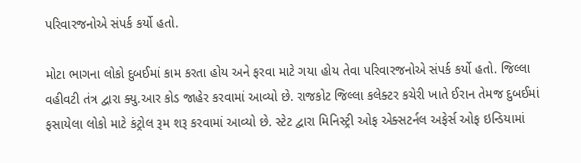પરિવારજનોએ સંપર્ક કર્યો હતો.

મોટા ભાગના લોકો દુબઈમાં કામ કરતા હોય અને ફરવા માટે ગયા હોય તેવા પરિવારજનોએ સંપર્ક કર્યો હતો. જિલ્લા વહીવટી તંત્ર દ્વારા ક્યુ.આર કોડ જાહેર કરવામાં આવ્યો છે. રાજકોટ જિલ્લા કલેક્ટર કચેરી ખાતે ઈરાન તેમજ દુબઈમાં ફસાયેલા લોકો માટે કંટ્રોલ રૂમ શરૂ કરવામાં આવ્યો છે. સ્ટેટ દ્વારા મિનિસ્ટ્રી ઓફ એક્સટર્નલ અફેર્સ ઓફ ઇન્ડિયામાં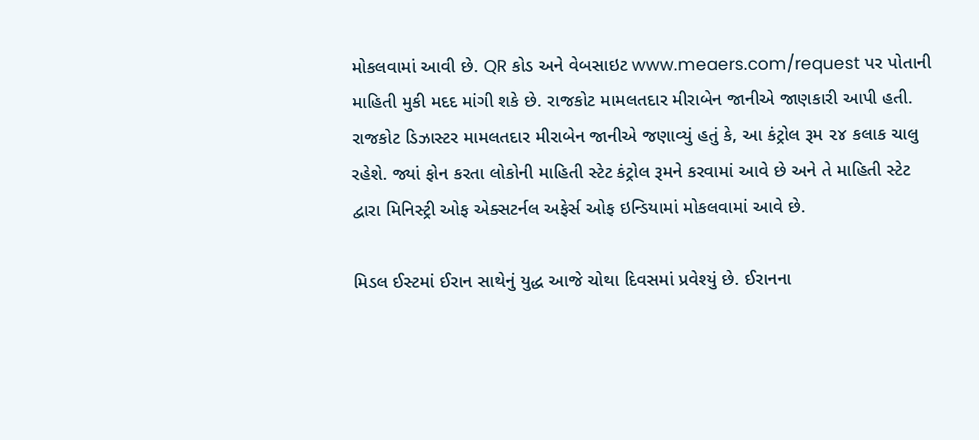મોકલવામાં આવી છે. QR કોડ અને વેબસાઇટ www.meaers.com/request પર પોતાની માહિતી મુકી મદદ માંગી શકે છે. રાજકોટ મામલતદાર મીરાબેન જાનીએ જાણકારી આપી હતી. રાજકોટ ડિઝાસ્ટર મામલતદાર મીરાબેન જાનીએ જણાવ્યું હતું કે, આ કંટ્રોલ રૂમ ૨૪ કલાક ચાલુ રહેશે. જ્યાં ફોન કરતા લોકોની માહિતી સ્ટેટ કંટ્રોલ રૂમને કરવામાં આવે છે અને તે માહિતી સ્ટેટ દ્વારા મિનિસ્ટ્રી ઓફ એક્સટર્નલ અફેર્સ ઓફ ઇન્ડિયામાં મોકલવામાં આવે છે.

મિડલ ઈસ્ટમાં ઈરાન સાથેનું યુદ્ધ આજે ચોથા દિવસમાં પ્રવેશ્યું છે. ઈરાનના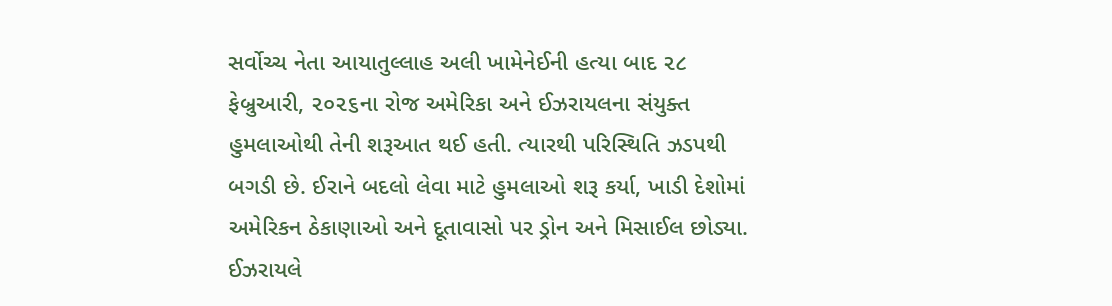સર્વોચ્ચ નેતા આયાતુલ્લાહ અલી ખામેનેઈની હત્યા બાદ ૨૮ ફેબ્રુઆરી, ૨૦૨૬ના રોજ અમેરિકા અને ઈઝરાયલના સંયુક્ત હુમલાઓથી તેની શરૂઆત થઈ હતી. ત્યારથી પરિસ્થિતિ ઝડપથી બગડી છે. ઈરાને બદલો લેવા માટે હુમલાઓ શરૂ કર્યા, ખાડી દેશોમાં અમેરિકન ઠેકાણાઓ અને દૂતાવાસો પર ડ્રોન અને મિસાઈલ છોડ્યા. ઈઝરાયલે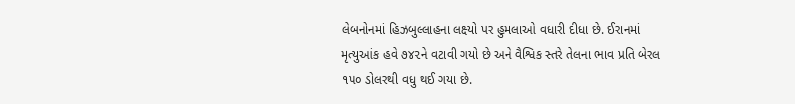લેબનોનમાં હિઝબુલ્લાહના લક્ષ્યો પર હુમલાઓ વધારી દીધા છે. ઈરાનમાં મૃત્યુઆંક હવે ૭૪૨ને વટાવી ગયો છે અને વૈશ્વિક સ્તરે તેલના ભાવ પ્રતિ બેરલ ૧૫૦ ડોલરથી વધુ થઈ ગયા છે.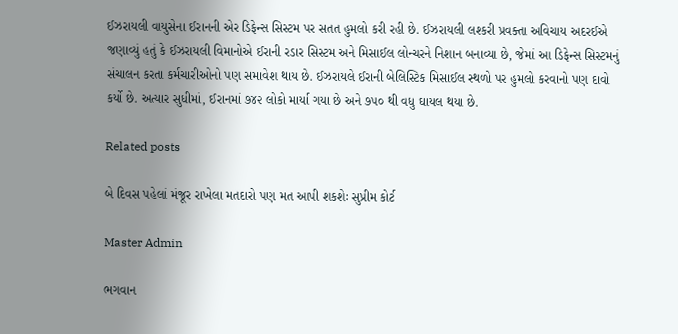ઈઝરાયલી વાયુસેના ઈરાનની એર ડિફેન્સ સિસ્ટમ પર સતત હુમલો કરી રહી છે. ઈઝરાયલી લશ્કરી પ્રવક્તા અવિચાય અદરઈએ જણાવ્યું હતું કે ઈઝરાયલી વિમાનોએ ઈરાની રડાર સિસ્ટમ અને મિસાઈલ લોન્ચરને નિશાન બનાવ્યા છે, જેમાં આ ડિફેન્સ સિસ્ટમનું સંચાલન કરતા કર્મચારીઓનો પણ સમાવેશ થાય છે. ઈઝરાયલે ઈરાની બેલિસ્ટિક મિસાઈલ સ્થળો પર હુમલો કરવાનો પણ દાવો કર્યો છે. અત્યાર સુધીમાં, ઈરાનમાં ૭૪૨ લોકો માર્યા ગયા છે અને ૭૫૦ થી વધુ ઘાયલ થયા છે.

Related posts

બે દિવસ પહેલાં મંજૂર રાખેલા મતદારો પણ મત આપી શકશેઃ સુપ્રીમ કોર્ટ

Master Admin

ભગવાન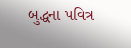બુદ્ધના પવિત્ર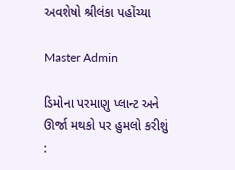અવશેષો શ્રીલંકા પહોંચ્યા

Master Admin

ડિમોના પરમાણુ પ્લાન્ટ અને ઊર્જા મથકો પર હુમલો કરીશું :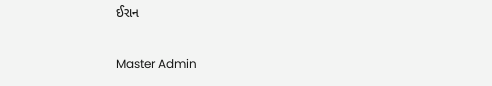ઈરાન

Master Admin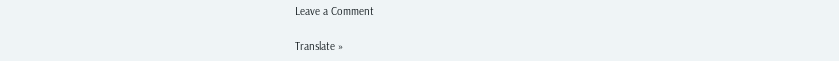Leave a Comment

Translate »